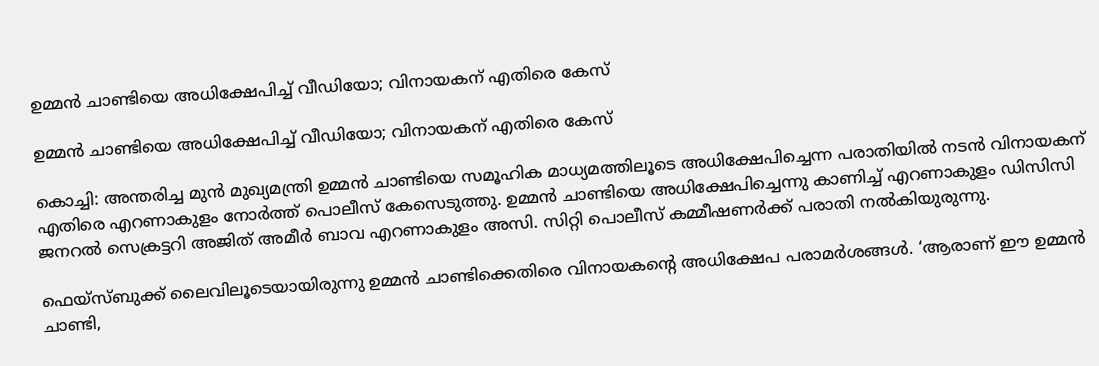ഉമ്മന്‍ ചാണ്ടിയെ അധിക്ഷേപിച്ച് വീഡിയോ; വിനായകന് എതിരെ കേസ്

ഉമ്മന്‍ ചാണ്ടിയെ അധിക്ഷേപിച്ച് വീഡിയോ; വിനായകന് എതിരെ കേസ്

കൊച്ചി: അന്തരിച്ച മുന്‍ മുഖ്യമന്ത്രി ഉമ്മന്‍ ചാണ്ടിയെ സമൂഹിക മാധ്യമത്തിലൂടെ അധിക്ഷേപിച്ചെന്ന പരാതിയില്‍ നടന്‍ വിനായകന് എതിരെ എറണാകുളം നോര്‍ത്ത് പൊലീസ് കേസെടുത്തു. ഉമ്മന്‍ ചാണ്ടിയെ അധിക്ഷേപിച്ചെന്നു കാണിച്ച് എറണാകുളം ഡിസിസി ജനറല്‍ സെക്രട്ടറി അജിത് അമീര്‍ ബാവ എറണാകുളം അസി. സിറ്റി പൊലീസ് കമ്മീഷണര്‍ക്ക് പരാതി നല്‍കിയുരുന്നു.

ഫെയ്സ്ബുക്ക് ലൈവിലൂടെയായിരുന്നു ഉമ്മന്‍ ചാണ്ടിക്കെതിരെ വിനായകന്റെ അധിക്ഷേപ പരാമര്‍ശങ്ങള്‍. ‘ആരാണ് ഈ ഉമ്മന്‍ ചാണ്ടി,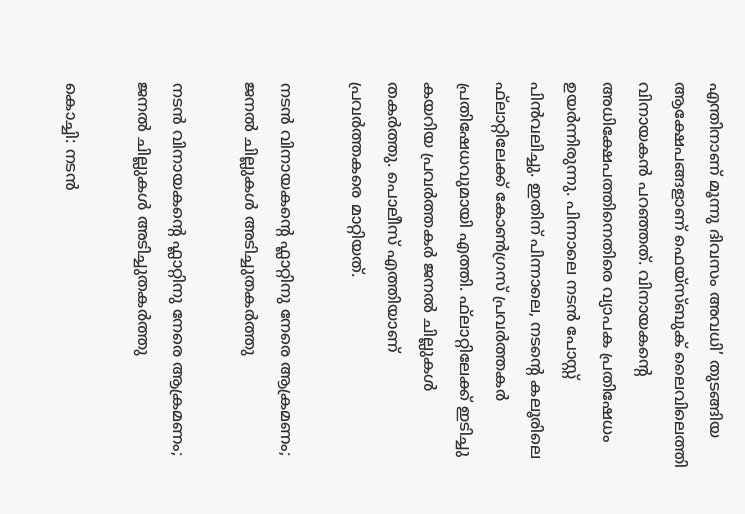എന്തിനാണ് മൂന്നു ദിവസം അവധി’ തുടങ്ങിയ ആക്ഷേപങ്ങളാണ് ഫെയ്സ്ബുക് ലൈവിലെത്തി വിനായകന്‍ പറഞ്ഞത്. വിനായകന്റെ അധിക്ഷേപത്തിനെതിരെ വ്യാപക പ്രതിഷേധം ഉയര്‍ന്നിരുന്നു. പിന്നാലെ നടന്‍ പോസ്റ്റ് പിന്‍വലിച്ചു. ഇതിന് പിന്നാലെ, നടന്റെ കലൂരിലെ ഫ്‌ലാറ്റിലേക്ക് കോണ്‍ഗ്രസ് പ്രവര്‍ത്തകര്‍ പ്രതിഷേധവുമായി എത്തി. ഫ്‌ലാറ്റിലേക്ക് ഇടിച്ചു കയറിയ പ്രവര്‍ത്തകര്‍ ജനല്‍ ചില്ലുകള്‍ തകര്‍ത്തു. പൊലീസ് എത്തിയാണ് പ്രവര്‍ത്തകരെ മാറ്റിയത്.

നടൻ വിനായകന്റെ ഫ്ലാറ്റിനു നേരെ ആക്രമണം; ജനൽ ചില്ലുകൾ അടിച്ചുതകർത്തു

നടൻ വിനായകന്റെ ഫ്ലാറ്റിനു നേരെ ആക്രമണം; ജനൽ ചില്ലുകൾ അടിച്ചുതകർത്തു

കൊച്ചി: നടൻ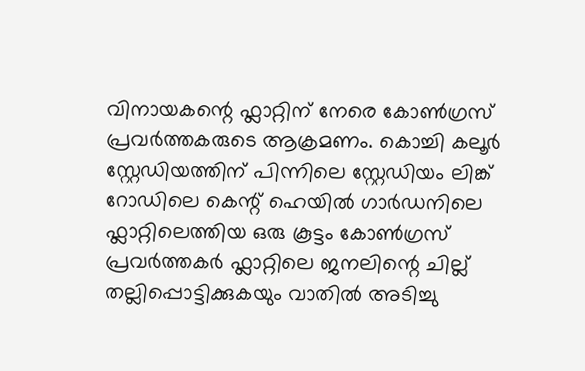വിനായകന്റെ ഫ്ലാറ്റിന് നേരെ കോൺഗ്രസ് പ്രവർത്തകരുടെ ആക്രമണം. കൊച്ചി കലൂർ സ്റ്റേഡിയത്തിന് പിന്നിലെ സ്റ്റേഡിയം ലിങ്ക് റോഡിലെ കെന്റ് ഹെയിൽ ഗാർഡനിലെ ഫ്ലാറ്റിലെത്തിയ ഒരു കൂട്ടം കോൺഗ്രസ് പ്രവർത്തകർ ഫ്ലാറ്റിലെ ജനലിന്റെ ചില്ല് തല്ലിപ്പൊട്ടിക്കുകയും വാതിൽ അടിച്ചു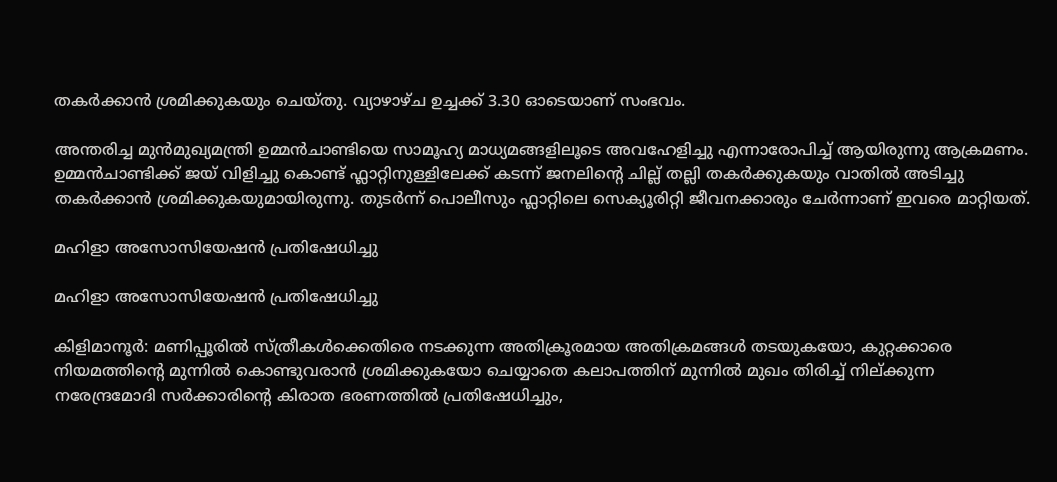തകർക്കാൻ ശ്രമിക്കുകയും ചെയ്തു. വ്യാഴാഴ്ച ഉച്ചക്ക് 3.30 ഓടെയാണ് സംഭവം.

അന്തരിച്ച മുൻമുഖ്യമന്ത്രി ഉമ്മൻചാണ്ടിയെ സാമൂഹ്യ മാധ്യമങ്ങളിലൂടെ അവഹേളിച്ചു എന്നാരോപിച്ച് ആയിരുന്നു ആക്രമണം. ഉമ്മൻചാണ്ടിക്ക് ജയ് വിളിച്ചു കൊണ്ട് ഫ്ലാറ്റിനുള്ളിലേക്ക് കടന്ന് ജനലിന്റെ ചില്ല് തല്ലി തകർക്കുകയും വാതിൽ അടിച്ചു തകർക്കാൻ ശ്രമിക്കുകയുമായിരുന്നു. തുടർന്ന് പൊലീസും ഫ്ലാറ്റിലെ സെക്യൂരിറ്റി ജീവനക്കാരും ചേർന്നാണ് ഇവരെ മാറ്റിയത്.

മഹിളാ അസോസിയേഷന്‍ പ്രതിഷേധിച്ചു

മഹിളാ അസോസിയേഷന്‍ പ്രതിഷേധിച്ചു

കിളിമാനൂർ: മണിപ്പൂരിൽ സ്ത്രീകൾക്കെതിരെ നടക്കുന്ന അതിക്രൂരമായ അതിക്രമങ്ങൾ തടയുകയോ, കുറ്റക്കാരെ നിയമത്തിന്റെ മുന്നിൽ കൊണ്ടുവരാൻ ശ്രമിക്കുകയോ ചെയ്യാതെ കലാപത്തിന് മുന്നിൽ മുഖം തിരിച്ച് നില്ക്കുന്ന നരേന്ദ്രമോദി സർക്കാരിന്റെ കിരാത ഭരണത്തിൽ പ്രതിഷേധിച്ചും,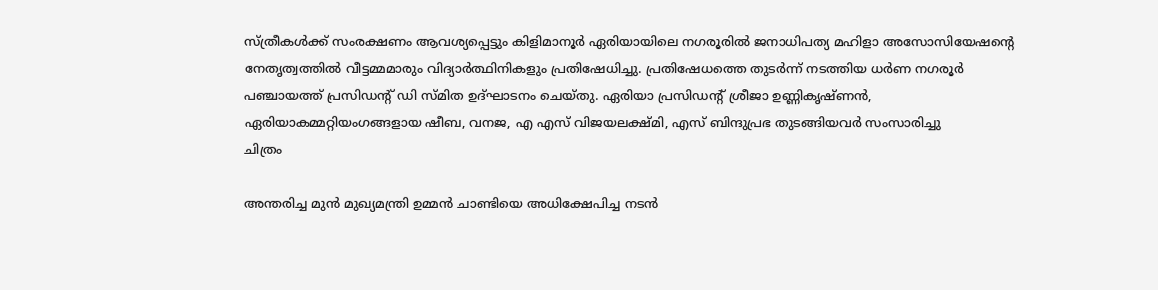സ്ത്രീകൾക്ക് സംരക്ഷണം ആവശ്യപ്പെട്ടും കിളിമാനൂർ ഏരിയായിലെ നഗരൂരിൽ ജനാധിപത്യ മഹിളാ അസോസിയേഷന്റെ നേതൃത്വത്തിൽ വീട്ടമ്മമാരും വിദ്യാർത്ഥിനികളും പ്രതിഷേധിച്ചു. പ്രതിഷേധത്തെ തുടർന്ന് നടത്തിയ ധർണ നഗരൂർ പ‍ഞ്ചായത്ത് പ്രസിഡന്റ് ഡി സ്മിത ഉദ്ഘാടനം ചെയ്തു. ഏരിയാ പ്രസിഡന്റ് ശ്രീജാ ഉണ്ണികൃഷ്ണൻ, ഏരിയാകമ്മറ്റിയംഗങ്ങളായ ഷീബ, വനജ, എ എസ് വിജയലക്ഷ്മി, എസ് ബിന്ദുപ്രഭ തുടങ്ങിയവർ സംസാരിച്ചു
ചിത്രം

അന്തരിച്ച മുൻ മുഖ്യമന്ത്രി ഉമ്മൻ ചാണ്ടിയെ അധിക്ഷേപിച്ച നടൻ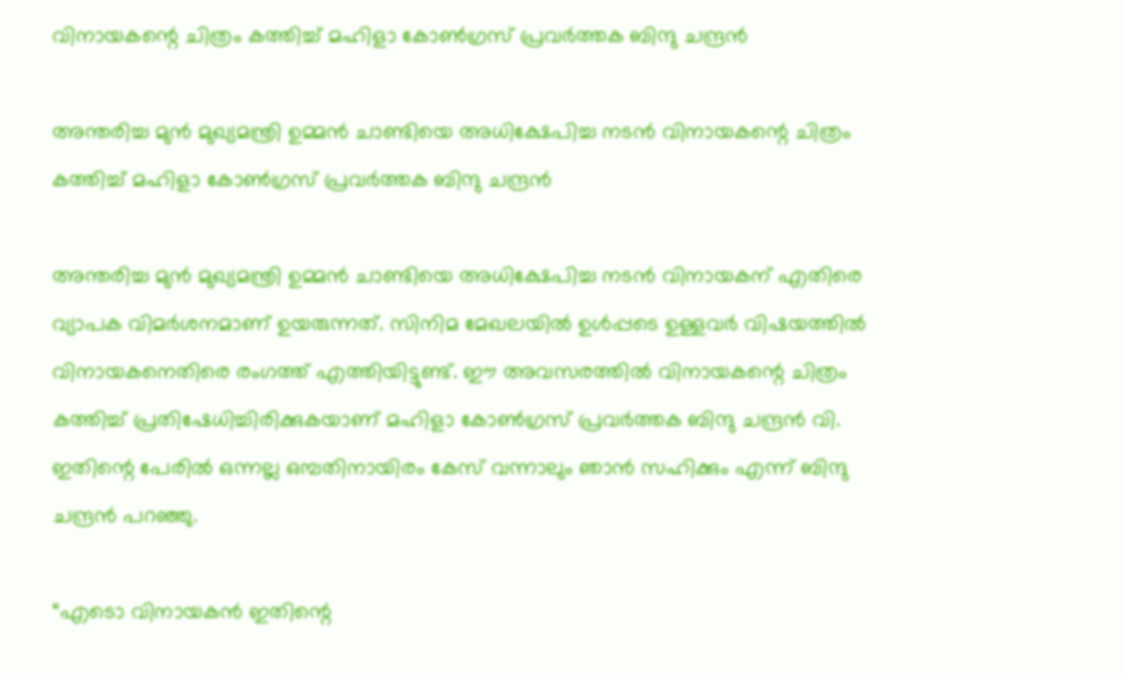വിനായകന്റെ ചിത്രം കത്തിച്ച് മഹിളാ കോൺഗ്രസ് പ്രവർത്തക ബിന്ദു ചന്ദ്രൻ

അന്തരിച്ച മുൻ മുഖ്യമന്ത്രി ഉമ്മൻ ചാണ്ടിയെ അധിക്ഷേപിച്ച നടൻ വിനായകന്റെ ചിത്രം കത്തിച്ച് മഹിളാ കോൺഗ്രസ് പ്രവർത്തക ബിന്ദു ചന്ദ്രൻ

അന്തരിച്ച മുൻ മുഖ്യമന്ത്രി ഉമ്മൻ ചാണ്ടിയെ അധിക്ഷേപിച്ച നടൻ വിനായകന് എതിരെ വ്യാപക വിമർശനമാണ് ഉയരുന്നത്. സിനിമ മേഖലയിൽ ഉൾപ്പടെ ഉള്ളവർ വിഷയത്തിൽ വിനായകനെതിരെ രംഗത്ത് എത്തിയിട്ടുണ്ട്. ഈ അവസരത്തിൽ വിനായകന്റെ ചിത്രം കത്തിച്ച് പ്രതിഷേധിച്ചിരിക്കുകയാണ് മഹിളാ കോൺഗ്രസ് പ്രവർത്തക ബിന്ദു ചന്ദ്രൻ വി. ഇതിന്റെ പേരിൽ ഒന്നല്ല ഒമ്പതിനായിരം കേസ് വന്നാലും ഞാൻ സഹിക്കും എന്ന് ബിന്ദു ചന്ദ്രൻ പറഞ്ഞു.

“എടൊ വിനായകൻ ഇതിന്റെ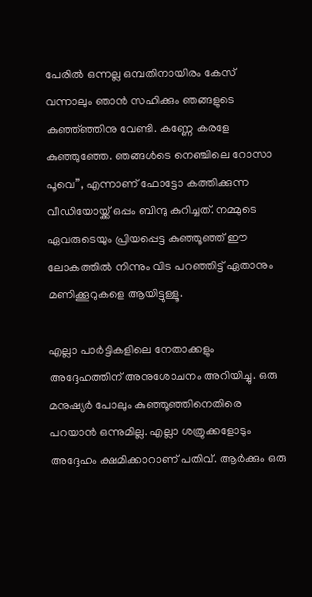പേരിൽ ഒന്നല്ല ഒമ്പതിനായിരം കേസ് വന്നാലും ഞാൻ സഹിക്കും ഞങ്ങളുടെ കുഞ്ഞ്ഞ്ഞിനു വേണ്ടി. കണ്ണേ കരളേ കുഞ്ഞുഞ്ഞേ. ഞങ്ങൾടെ നെഞ്ചിലെ റോസാ പൂവെ”, എന്നാണ് ഫോട്ടോ കത്തിക്കുന്ന വീഡിയോയ്ക്ക് ഒപ്പം ബിന്ദു കുറിച്ചത്. നമ്മുടെ ഏവരുടെയും പ്രിയപ്പെട്ട കുഞ്ഞൂഞ്ഞ് ഈ ലോകത്തിൽ നിന്നും വിട പറഞ്ഞിട്ട് ഏതാനും മണിക്കൂറുകളെ ആയിട്ടുള്ളൂ.

എല്ലാ പാർട്ടികളിലെ നേതാക്കളും അദ്ദേഹത്തിന് അനുശോചനം അറിയിച്ചു. ഒരു മനുഷ്യർ പോലും കുഞ്ഞൂഞ്ഞിനെതിരെ പറയാൻ ഒന്നുമില്ല. എല്ലാ ശത്രുക്കളോടും അദ്ദേഹം ക്ഷമിക്കാറാണ് പതിവ്. ആർക്കും ഒരു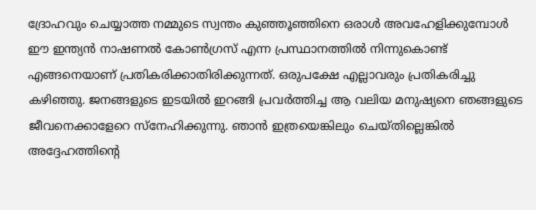ദ്രോഹവും ചെയ്യാത്ത നമ്മുടെ സ്വന്തം കുഞ്ഞൂഞ്ഞിനെ ഒരാൾ അവഹേളിക്കുമ്പോൾ ഈ ഇന്ത്യൻ നാഷണൽ കോൺഗ്രസ് എന്ന പ്രസ്ഥാനത്തിൽ നിന്നുകൊണ്ട് എങ്ങനെയാണ് പ്രതികരിക്കാതിരിക്കുന്നത്. ഒരുപക്ഷേ എല്ലാവരും പ്രതികരിച്ചു കഴിഞ്ഞു. ജനങ്ങളുടെ ഇടയിൽ ഇറങ്ങി പ്രവർത്തിച്ച ആ വലിയ മനുഷ്യനെ ഞങ്ങളുടെ ജീവനെക്കാളേറെ സ്നേഹിക്കുന്നു. ഞാൻ ഇത്രയെങ്കിലും ചെയ്തില്ലെങ്കിൽ അദ്ദേഹത്തിന്റെ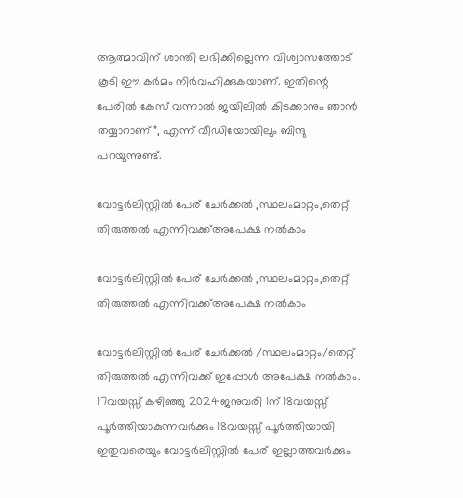ആത്മാവിന് ശാന്തി ലഭിക്കില്ലെന്ന വിശ്വാസത്തോട് കൂടി ഈ കർമം നിർവഹിക്കുകയാണ്. ഇതിന്റെ പേരിൽ കേസ് വന്നാൽ ജയിലിൽ കിടക്കാനും ഞാൻ തയ്യാറാണ്”, എന്ന് വീഡിയോയിലും ബിന്ദു പറയുന്നുണ്ട്.

വോട്ടർലിസ്റ്റിൽ പേര് ചേർക്കൽ ,സ്ഥലംമാറ്റം,തെറ്റ് തിരുത്തൽ എന്നിവക്ക്അപേക്ഷ നൽകാം

വോട്ടർലിസ്റ്റിൽ പേര് ചേർക്കൽ ,സ്ഥലംമാറ്റം,തെറ്റ് തിരുത്തൽ എന്നിവക്ക്അപേക്ഷ നൽകാം

വോട്ടർലിസ്റ്റിൽ പേര് ചേർക്കൽ /സ്ഥലംമാറ്റം/തെറ്റ് തിരുത്തൽ എന്നിവക്ക് ഇപ്പോൾ അപേക്ഷ നൽകാം.
17വയസ്സ് കഴിഞ്ഞു 2024ജനുവരി 1ന് 18വയസ്സ് പൂർത്തിയാകുന്നവർക്കും 18വയസ്സ് പൂർത്തിയായി ഇതുവരെയും വോട്ടർലിസ്റ്റിൽ പേര് ഇല്ലാത്തവർക്കും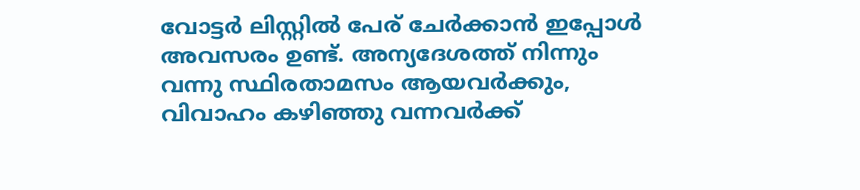വോട്ടർ ലിസ്റ്റിൽ പേര് ചേർക്കാൻ ഇപ്പോൾ അവസരം ഉണ്ട്. അന്യദേശത്ത് നിന്നും വന്നു സ്ഥിരതാമസം ആയവർക്കും, വിവാഹം കഴിഞ്ഞു വന്നവർക്ക്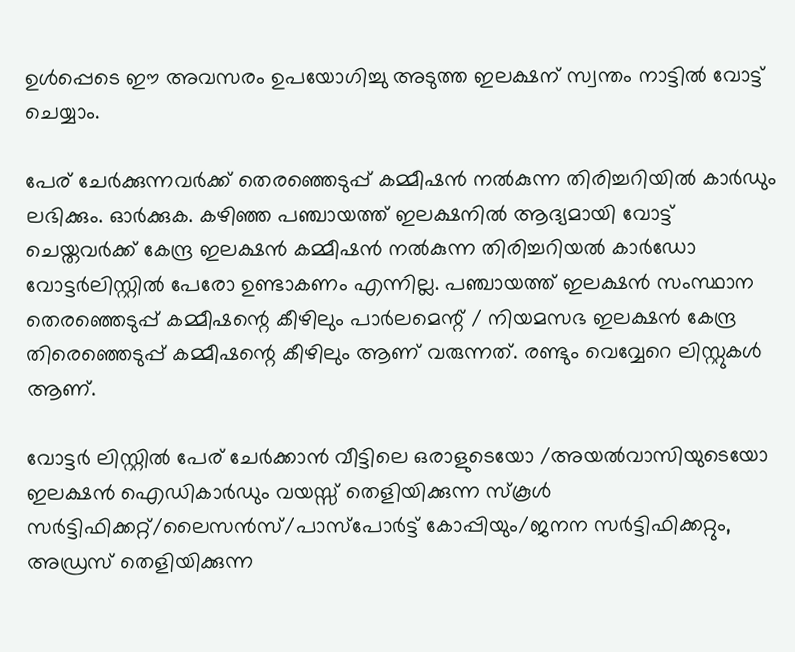ഉൾപ്പെടെ ഈ അവസരം ഉപയോഗിച്ചു അടുത്ത ഇലക്ഷന് സ്വന്തം നാട്ടിൽ വോട്ട് ചെയ്യാം.

പേര് ചേർക്കുന്നവർക്ക് തെരഞ്ഞെടുപ്പ് കമ്മീഷൻ നൽകുന്ന തിരിച്ചറിയിൽ കാർഡും ലഭിക്കും. ഓർക്കുക. കഴിഞ്ഞ പഞ്ചായത്ത്‌ ഇലക്ഷനിൽ ആദ്യമായി വോട്ട് ചെയ്തവർക്ക് കേന്ദ്ര ഇലക്ഷൻ കമ്മീഷൻ നൽകുന്ന തിരിച്ചറിയൽ കാർഡോ വോട്ടർലിസ്റ്റിൽ പേരോ ഉണ്ടാകണം എന്നില്ല. പഞ്ചായത്ത്‌ ഇലക്ഷൻ സംസ്ഥാന തെരഞ്ഞെടുപ്പ് കമ്മീഷന്റെ കീഴിലും പാർലമെന്റ് / നിയമസഭ ഇലക്ഷൻ കേന്ദ്ര തിരെഞ്ഞെടുപ്പ് കമ്മീഷന്റെ കീഴിലും ആണ് വരുന്നത്. രണ്ടും വെവ്വേറെ ലിസ്റ്റുകൾ ആണ്.

വോട്ടർ ലിസ്റ്റിൽ പേര് ചേർക്കാൻ വീട്ടിലെ ഒരാളുടെയോ /അയൽവാസിയുടെയോ ഇലക്ഷൻ ഐഡികാർഡും വയസ്സ് തെളിയിക്കുന്ന സ്കൂൾ സർട്ടിഫിക്കറ്റ്/ലൈസൻസ്/പാസ്പോർട്ട്‌ കോപ്പിയും/ജനന സർട്ടിഫിക്കറ്റും, അഡ്രസ് തെളിയിക്കുന്ന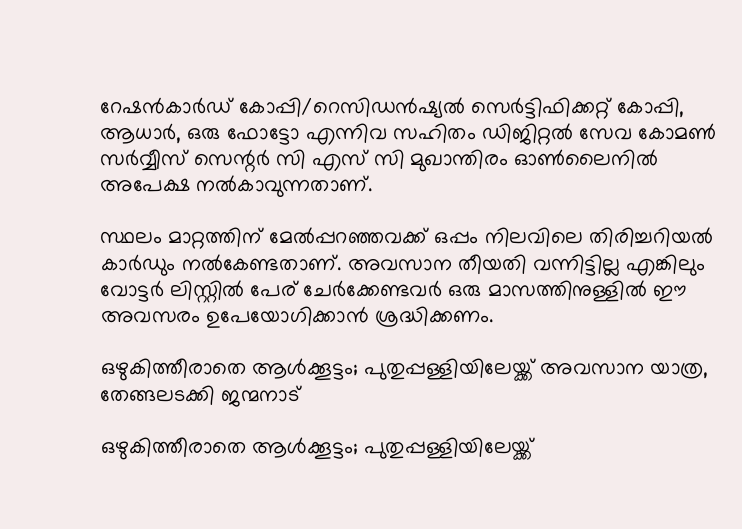റേഷൻകാർഡ് കോപ്പി/റെസിഡൻഷ്യൽ സെർട്ടിഫിക്കറ്റ് കോപ്പി, ആധാർ, ഒരു ഫോട്ടോ എന്നിവ സഹിതം ഡിജിറ്റൽ സേവ കോമൺ സർവ്വീസ് സെന്റർ സി എസ് സി മുഖാന്തിരം ഓൺലൈനിൽ അപേക്ഷ നൽകാവുന്നതാണ്.

സ്ഥലം മാറ്റത്തിന് മേൽപ്പറഞ്ഞവക്ക് ഒപ്പം നിലവിലെ തിരിച്ചറിയൽ കാർഡും നൽകേണ്ടതാണ്. അവസാന തീയതി വന്നിട്ടില്ല എങ്കിലും വോട്ടർ ലിസ്റ്റിൽ പേര് ചേർക്കേണ്ടവർ ഒരു മാസത്തിനുള്ളിൽ ഈ അവസരം ഉപേയോഗിക്കാൻ ശ്രദ്ധിക്കണം.

ഒഴുകിത്തീരാതെ ആള്‍ക്കൂട്ടം; പുതുപ്പള്ളിയിലേയ്ക്ക് അവസാന യാത്ര, തേങ്ങലടക്കി ജന്മനാട്

ഒഴുകിത്തീരാതെ ആള്‍ക്കൂട്ടം; പുതുപ്പള്ളിയിലേയ്ക്ക്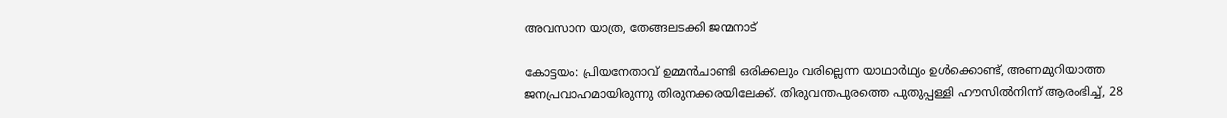അവസാന യാത്ര, തേങ്ങലടക്കി ജന്മനാട്

കോട്ടയം: പ്രിയനേതാവ് ഉമ്മന്‍ചാണ്ടി ഒരിക്കലും വരില്ലെന്ന യാഥാര്‍ഥ്യം ഉള്‍ക്കൊണ്ട്, അണമുറിയാത്ത ജനപ്രവാഹമായിരുന്നു തിരുനക്കരയിലേക്ക്. തിരുവന്തപുരത്തെ പുതുപ്പള്ളി ഹൗസില്‍നിന്ന് ആരംഭിച്ച്, 28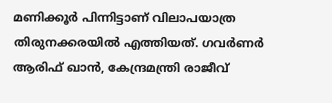മണിക്കൂര്‍ പിന്നിട്ടാണ് വിലാപയാത്ര തിരുനക്കരയില്‍ എത്തിയത്. ഗവര്‍ണര്‍ ആരിഫ് ഖാന്‍, കേന്ദ്രമന്ത്രി രാജീവ്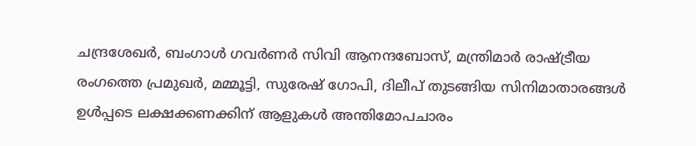ചന്ദ്രശേഖര്‍, ബംഗാള്‍ ഗവര്‍ണര്‍ സിവി ആനന്ദബോസ്, മന്ത്രിമാര്‍ രാഷ്ട്രീയ രംഗത്തെ പ്രമുഖര്‍, മമ്മൂട്ടി, സുരേഷ് ഗോപി, ദിലീപ് തുടങ്ങിയ സിനിമാതാരങ്ങള്‍ ഉള്‍പ്പടെ ലക്ഷക്കണക്കിന് ആളുകള്‍ അന്തിമോപചാരം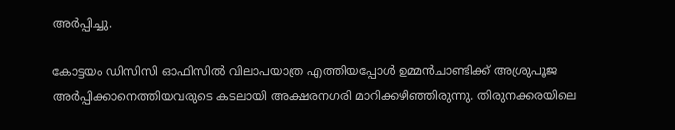അര്‍പ്പിച്ചു.

കോട്ടയം ഡിസിസി ഓഫിസില്‍ വിലാപയാത്ര എത്തിയപ്പോള്‍ ഉമ്മന്‍ചാണ്ടിക്ക് അശ്രുപൂജ അര്‍പ്പിക്കാനെത്തിയവരുടെ കടലായി അക്ഷരനഗരി മാറിക്കഴിഞ്ഞിരുന്നു. തിരുനക്കരയിലെ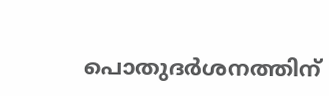പൊതുദര്‍ശനത്തിന്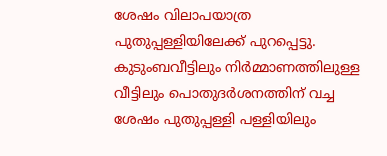ശേഷം വിലാപയാത്ര പുതുപ്പള്ളിയിലേക്ക് പുറപ്പെട്ടു. കുടുംബവീട്ടിലും നിര്‍മ്മാണത്തിലുള്ള വീട്ടിലും പൊതുദര്‍ശനത്തിന് വച്ച ശേഷം പുതുപ്പള്ളി പള്ളിയിലും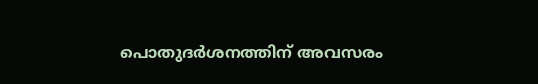പൊതുദര്‍ശനത്തിന് അവസരം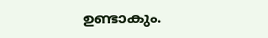ഉണ്ടാകും.